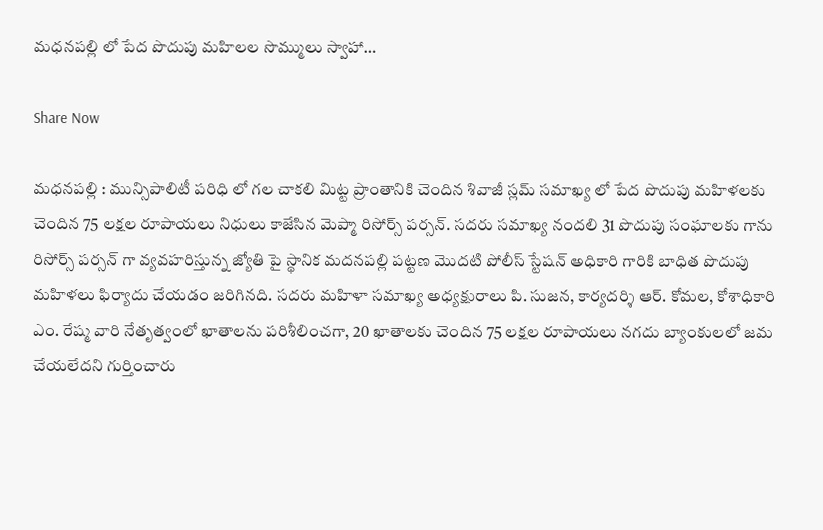మధనపల్లి లో పేద పొదుపు మహిలల సొమ్ములు స్వాహా…

Share Now

మధనపల్లి : మున్సిపాలిటీ పరిధి లో గల చాకలి మిట్ట ప్రాంతానికి చెందిన శివాజీ స్లమ్ సమాఖ్య లో పేద పొదుపు మహిళలకు చెందిన 75 లక్షల రూపాయలు నిధులు కాజేసిన మెప్మా రిసోర్స్ పర్సన్. సదరు సమాఖ్య నందలి 31 పొదుపు సంఘాలకు గాను రిసోర్స్ పర్సన్ గా వ్యవహరిస్తున్న జ్యోతి పై స్థానిక మదనపల్లి పట్టణ మొదటి పోలీస్ స్టేషన్ అధికారి గారికి బాధిత పొదుపు మహిళలు ఫిర్యాదు చేయడం జరిగినది. సదరు మహిళా సమాఖ్య అధ్యక్షురాలు పి. సుజన, కార్యదర్శి ఆర్. కోమల, కోశాధికారి ఎం. రేష్మ వారి నేతృత్వంలో ఖాతాలను పరిశీలించగా, 20 ఖాతాలకు చెందిన 75 లక్షల రూపాయలు నగదు బ్యాంకులలో జమ చేయలేదని గుర్తించారు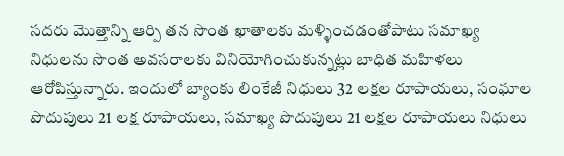సదరు మొత్తాన్ని ఆర్పి తన సొంత ఖాతాలకు మళ్ళించడంతోపాటు సమాఖ్య నిధులను సొంత అవసరాలకు వినియోగించుకున్నట్లు బాధిత మహిళలు ఆరోపిస్తున్నారు. ఇందులో బ్యాంకు లింకేజీ నిధులు 32 లక్షల రూపాయలు, సంఘాల పొదుపులు 21 లక్ష రూపాయలు, సమాఖ్య పొదుపులు 21 లక్షల రూపాయలు నిధులు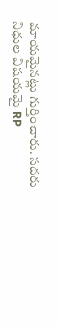మాయమైనట్లు గుర్తించారు. సదరు నిధుల విషయమై RP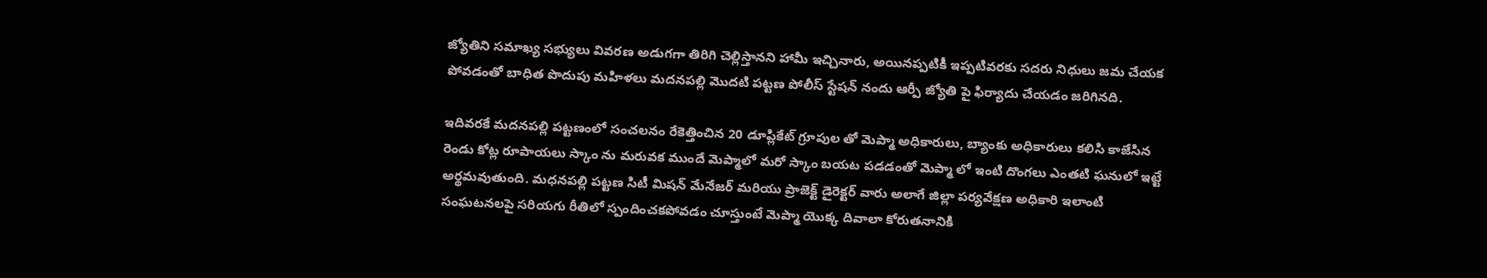జ్యోతిని సమాఖ్య సభ్యులు వివరణ అడుగగా తిరిగి చెల్లిస్తానని హామీ ఇచ్చినారు, అయినప్పటికీ ఇప్పటివరకు సదరు నిధులు జమ చేయక పోవడంతో బాధిత పొదుపు మహిళలు మదనపల్లి మొదటి పట్టణ పోలీస్ స్టేషన్ నందు ఆర్పీ జ్యోతి పై ఫిర్యాదు చేయడం జరిగినది.

ఇదివరకే మదనపల్లి పట్టణంలో సంచలనం రేకెత్తించిన 20 డూప్లికేట్ గ్రూపుల తో మెప్మా అధికారులు, బ్యాంకు అధికారులు కలిసి కాజేసిన రెండు కోట్ల రూపాయలు స్కాం ను మరువక ముందే మెప్మాలో మరో స్కాం బయట పడడంతో మెప్మా లో ఇంటి దొంగలు ఎంతటి ఘనులో ఇట్టే అర్థమవుతుంది. మధనపల్లి పట్టణ సిటీ మిషన్ మేనేజర్ మరియు ప్రాజెక్ట్ డైరెక్టర్ వారు అలాగే జిల్లా పర్యవేక్షణ అధికారి ఇలాంటి సంఘటనలపై సరియగు రీతిలో స్పందించకపోవడం చూస్తుంటే మెప్మా యొక్క దివాలా కోరుతనానికి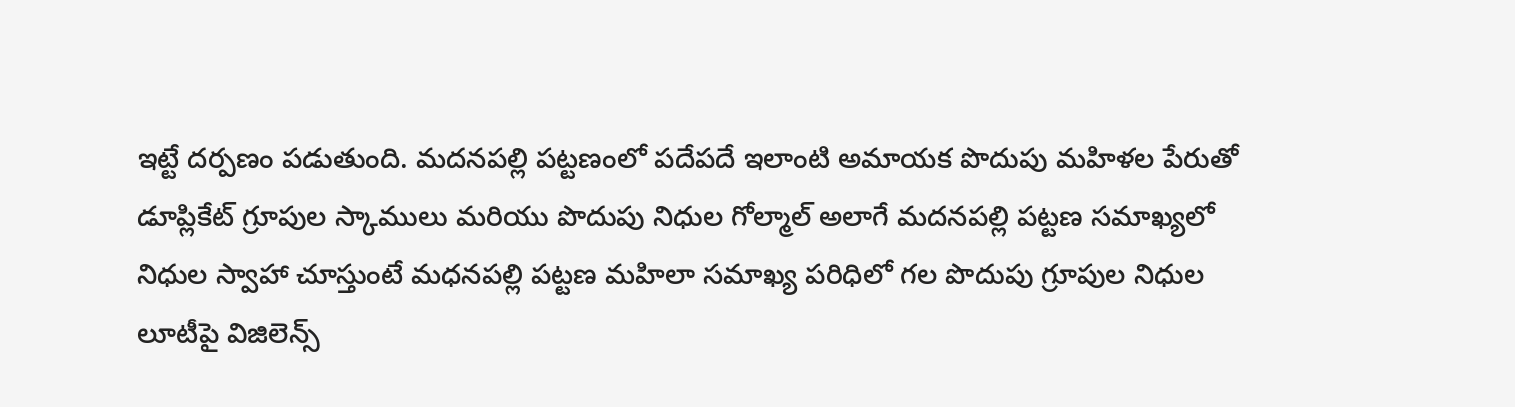ఇట్టే దర్పణం పడుతుంది. మదనపల్లి పట్టణంలో పదేపదే ఇలాంటి అమాయక పొదుపు మహిళల పేరుతో డూప్లికేట్ గ్రూపుల స్కాములు మరియు పొదుపు నిధుల గోల్మాల్ అలాగే మదనపల్లి పట్టణ సమాఖ్యలో నిధుల స్వాహా చూస్తుంటే మధనపల్లి పట్టణ మహిలా సమాఖ్య పరిధిలో గల పొదుపు గ్రూపుల నిధుల లూటీపై విజిలెన్స్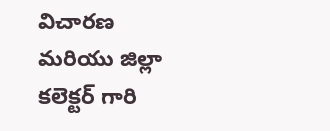విచారణ మరియు జిల్లా కలెక్టర్ గారి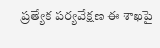ప్రత్యేక పర్యవేక్షణ ఈ శాఖపై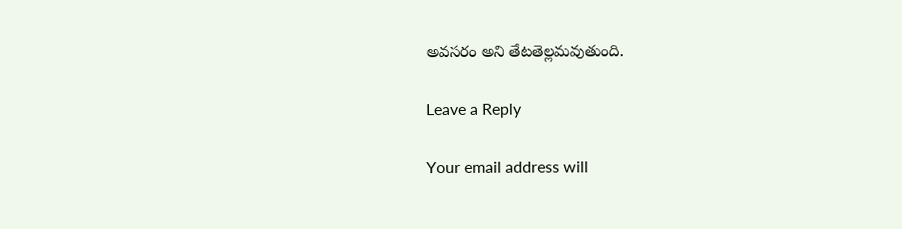అవసరం అని తేటతెల్లమవుతుంది.

Leave a Reply

Your email address will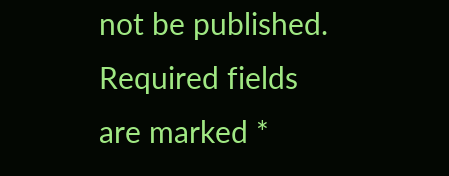not be published. Required fields are marked *